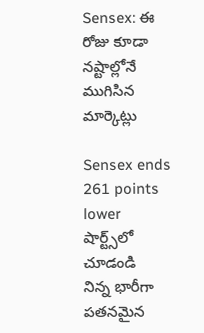Sensex: ఈ రోజు కూడా నష్టాల్లోనే ముగిసిన మార్కెట్లు

Sensex ends 261 points lower
షార్ట్స్‌లో చూడండి
నిన్న భారీగా పతనమైన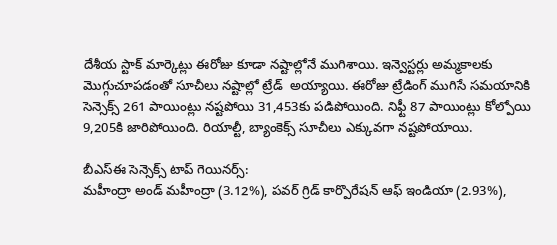దేశీయ స్టాక్ మార్కెట్లు ఈరోజు కూడా నష్టాల్లోనే ముగిశాయి. ఇన్వెస్టర్లు అమ్మకాలకు మొగ్గుచూపడంతో సూచీలు నష్టాల్లో ట్రేడ్  అయ్యాయి. ఈరోజు ట్రేడింగ్ ముగిసే సమయానికి సెన్సెక్స్ 261 పాయింట్లు నష్టపోయి 31,453కు పడిపోయింది. నిఫ్టీ 87 పాయింట్లు కోల్పోయి 9,205కి జారిపోయింది. రియాల్టీ, బ్యాంకెక్స్ సూచీలు ఎక్కువగా నష్టపోయాయి.

బీఎస్ఈ సెన్సెక్స్ టాప్ గెయినర్స్:
మహీంద్రా అండ్ మహీంద్రా (3.12%), పవర్ గ్రిడ్ కార్పొరేషన్ ఆఫ్ ఇండియా (2.93%),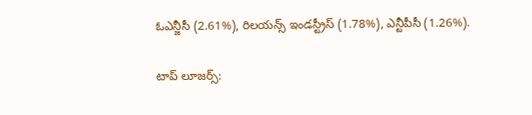ఓఎన్జీసీ (2.61%), రిలయన్స్ ఇండస్ట్రీస్ (1.78%), ఎన్టీపీసీ (1.26%).

టాప్ లూజర్స్: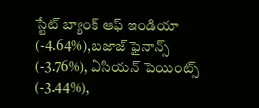స్టేట్ బ్యాంక్ ఆఫ్ ఇండియా (-4.64%),బజాజ్ ఫైనాన్స్ (-3.76%), ఏసియన్ పెయింట్స్ (-3.44%),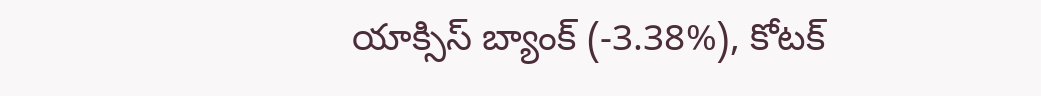యాక్సిస్ బ్యాంక్ (-3.38%), కోటక్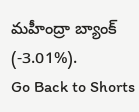మహీంద్రా బ్యాంక్ (-3.01%).
Go Back to Shorts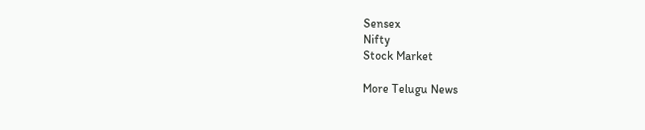Sensex
Nifty
Stock Market

More Telugu News